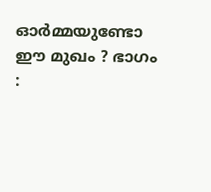ഓർമ്മയുണ്ടോ ഈ മുഖം ? ഭാഗം :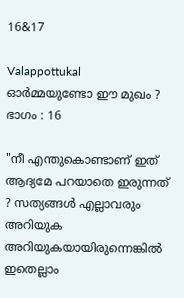16&17

Valappottukal
ഓർമ്മയുണ്ടോ ഈ മുഖം ?
ഭാഗം : 16

"നീ എന്തുകൊണ്ടാണ് ഇത് ആദ്യമേ പറയാതെ ഇരുന്നത് ? സത്യങ്ങൾ എല്ലാവരും അറിയുക അറിയുകയായിരുന്നെങ്കിൽ ഇതെല്ലാം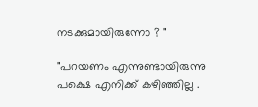നടക്കുമായിരുന്നോ ? "

"പറയണം എന്നുണ്ടായിരുന്നു പക്ഷെ എനിക്ക് കഴിഞ്ഞില്ല .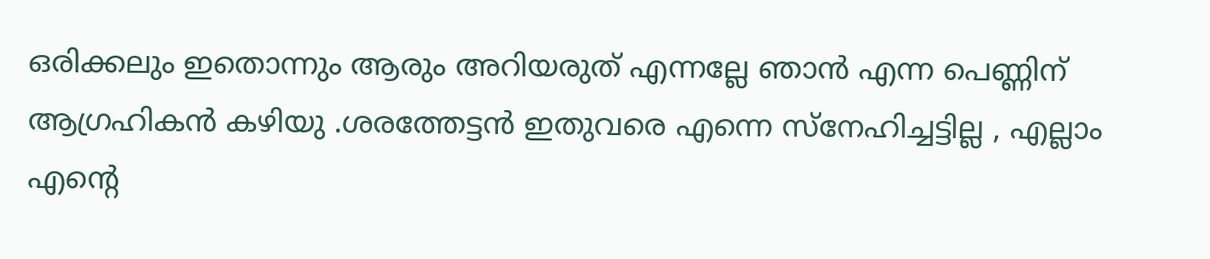ഒരിക്കലും ഇതൊന്നും ആരും അറിയരുത് എന്നല്ലേ ഞാൻ എന്ന പെണ്ണിന് ആഗ്രഹികൻ കഴിയു .ശരത്തേട്ടൻ ഇതുവരെ എന്നെ സ്നേഹിച്ചട്ടില്ല , എല്ലാം എന്റെ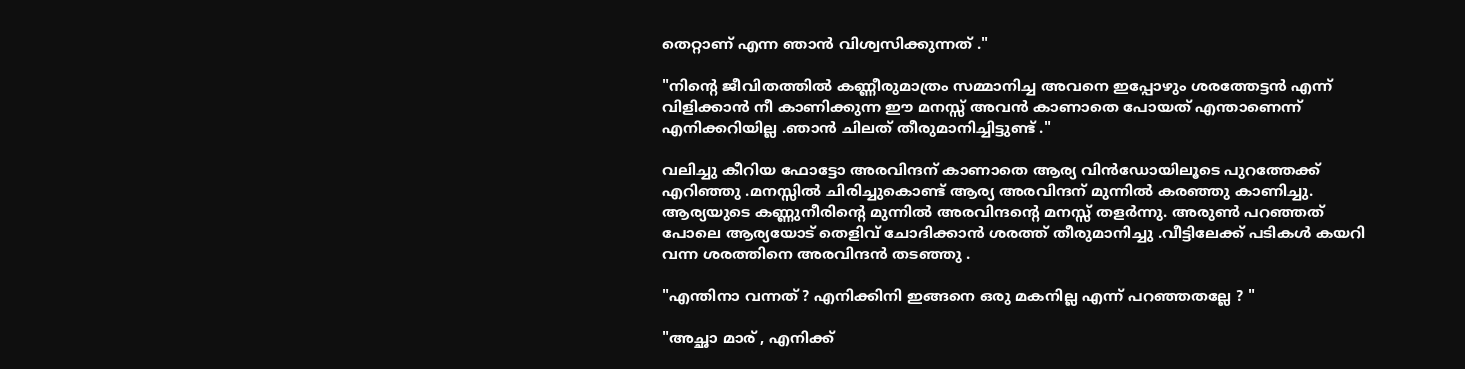തെറ്റാണ് എന്ന ഞാൻ വിശ്വസിക്കുന്നത് ."

"നിന്റെ ജീവിതത്തിൽ കണ്ണീരുമാത്രം സമ്മാനിച്ച അവനെ ഇപ്പോഴും ശരത്തേട്ടൻ എന്ന് വിളിക്കാൻ നീ കാണിക്കുന്ന ഈ മനസ്സ് അവൻ കാണാതെ പോയത് എന്താണെന്ന് എനിക്കറിയില്ല .ഞാൻ ചിലത് തീരുമാനിച്ചിട്ടുണ്ട് ."

വലിച്ചു കീറിയ ഫോട്ടോ അരവിന്ദന് കാണാതെ ആര്യ വിൻഡോയിലൂടെ പുറത്തേക്ക് എറിഞ്ഞു .മനസ്സിൽ ചിരിച്ചുകൊണ്ട് ആര്യ അരവിന്ദന് മുന്നിൽ കരഞ്ഞു കാണിച്ചു. ആര്യയുടെ കണ്ണുനീരിന്റെ മുന്നിൽ അരവിന്ദന്റെ മനസ്സ് തളർന്നു. അരുൺ പറഞ്ഞത് പോലെ ആര്യയോട് തെളിവ് ചോദിക്കാൻ ശരത്ത് തീരുമാനിച്ചു .വീട്ടിലേക്ക് പടികൾ കയറി വന്ന ശരത്തിനെ അരവിന്ദൻ തടഞ്ഞു .

"എന്തിനാ വന്നത് ? എനിക്കിനി ഇങ്ങനെ ഒരു മകനില്ല എന്ന് പറഞ്ഞതല്ലേ ? "

"അച്ഛാ മാര് , എനിക്ക്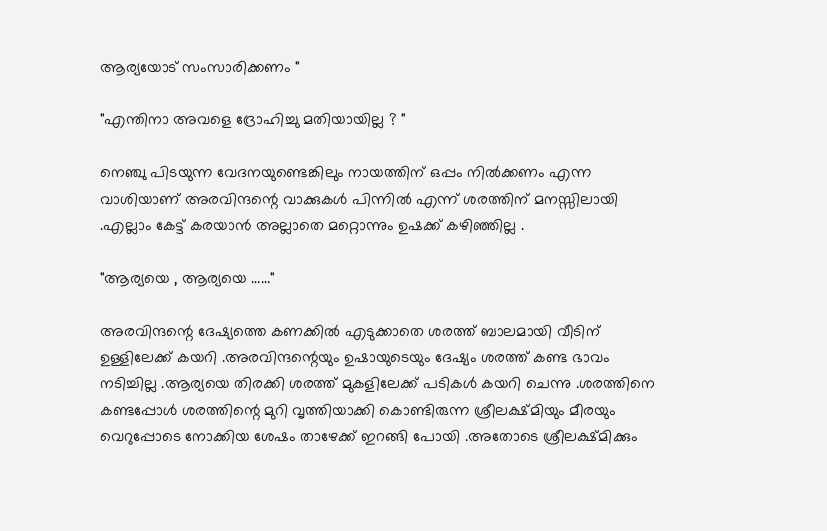ആര്യയോട് സംസാരിക്കണം "

"എന്തിനാ അവളെ ദ്രോഹിച്ചു മതിയായില്ല ? "

നെഞ്ചു പിടയുന്ന വേദനയുണ്ടെങ്കിലും നായത്തിന് ഒപ്പം നിൽക്കണം എന്ന വാശിയാണ് അരവിന്ദന്റെ വാക്കുകൾ പിന്നിൽ എന്ന് ശരത്തിന് മനസ്സിലായി .എല്ലാം കേട്ട് കരയാൻ അല്ലാതെ മറ്റൊന്നും ഉഷക്ക് കഴിഞ്ഞില്ല .

"ആര്യയെ , ആര്യയെ ……"

അരവിന്ദന്റെ ദേഷ്യത്തെ കണക്കിൽ എടുക്കാതെ ശരത്ത് ബാലമായി വീടിന് ഉള്ളിലേക്ക് കയറി .അരവിന്ദന്റെയും ഉഷായുടെയും ദേഷ്യം ശരത്ത് കണ്ട ഭാവം നടിച്ചില്ല .ആര്യയെ തിരക്കി ശരത്ത് മുകളിലേക്ക് പടികൾ കയറി ചെന്നു .ശരത്തിനെ കണ്ടപ്പോൾ ശരത്തിന്റെ മുറി വൃത്തിയാക്കി കൊണ്ടിരുന്ന ശ്രീലക്ഷ്മിയും മീരയും വെറുപ്പോടെ നോക്കിയ ശേഷം താഴേക്ക് ഇറങ്ങി പോയി .അതോടെ ശ്രീലക്ഷ്മിക്കും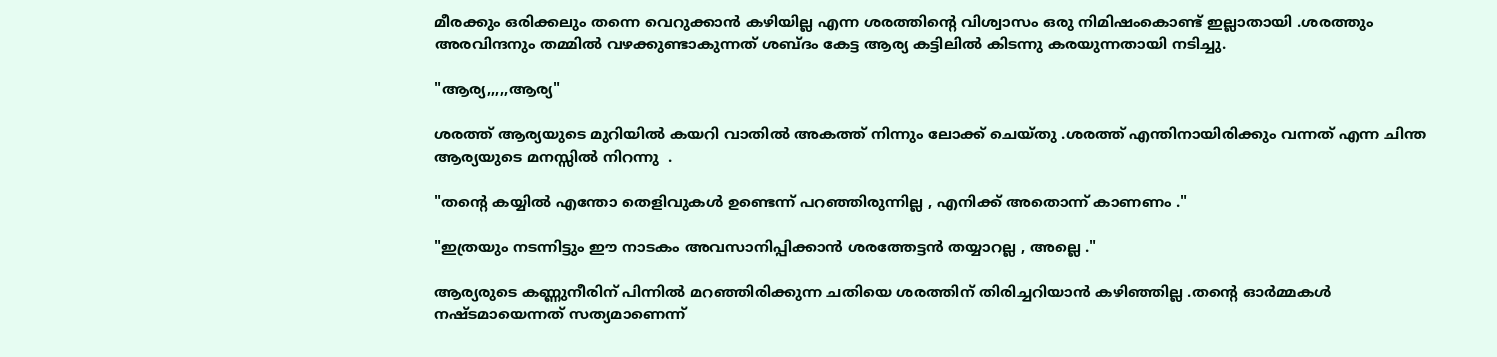മീരക്കും ഒരിക്കലും തന്നെ വെറുക്കാൻ കഴിയില്ല എന്ന ശരത്തിന്റെ വിശ്വാസം ഒരു നിമിഷംകൊണ്ട് ഇല്ലാതായി .ശരത്തും അരവിന്ദനും തമ്മിൽ വഴക്കുണ്ടാകുന്നത് ശബ്‌ദം കേട്ട ആര്യ കട്ടിലിൽ കിടന്നു കരയുന്നതായി നടിച്ചു.

"ആര്യ,,,,,ആര്യ"

ശരത്ത് ആര്യയുടെ മുറിയിൽ കയറി വാതിൽ അകത്ത് നിന്നും ലോക്ക് ചെയ്തു .ശരത്ത് എന്തിനായിരിക്കും വന്നത് എന്ന ചിന്ത ആര്യയുടെ മനസ്സിൽ നിറന്നു  .

"തന്റെ കയ്യിൽ എന്തോ തെളിവുകൾ ഉണ്ടെന്ന് പറഞ്ഞിരുന്നില്ല , എനിക്ക് അതൊന്ന് കാണണം ."

"ഇത്രയും നടന്നിട്ടും ഈ നാടകം അവസാനിപ്പിക്കാൻ ശരത്തേട്ടൻ തയ്യാറല്ല , അല്ലെ ."

ആര്യരുടെ കണ്ണുനീരിന്‌ പിന്നിൽ മറഞ്ഞിരിക്കുന്ന ചതിയെ ശരത്തിന് തിരിച്ചറിയാൻ കഴിഞ്ഞില്ല .തന്റെ ഓർമ്മകൾ നഷ്ടമായെന്നത് സത്യമാണെന്ന്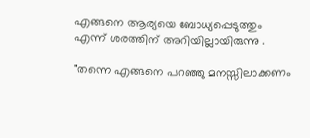എങ്ങനെ ആര്യയെ ബോധ്യപ്പെടുത്തും എന്ന് ശരത്തിന് അറിയില്ലായിരുന്നു .

"തന്നെ എങ്ങനെ പറഞ്ഞു മനസ്സിലാക്കണം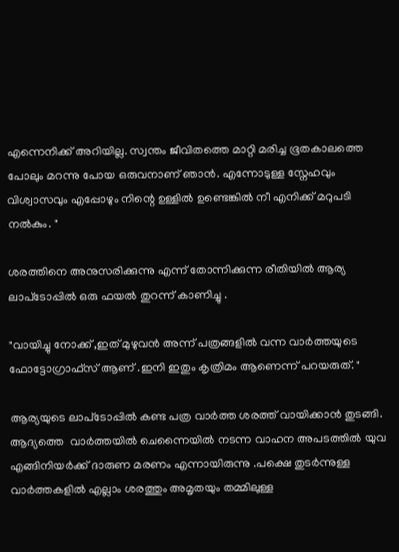എന്നെനിക്ക് അറിയില്ല. സ്വന്തം ജീവിതത്തെ മാറ്റി മരിച്ച ഭൂതകാലത്തെ പോലും മറന്നു പോയ ഒരുവനാണ് ഞാൻ. എന്നോടുള്ള സ്നേഹവും വിശ്വാസവും എപ്പോഴും നിന്റെ ഉള്ളിൽ ഉണ്ടെങ്കിൽ നീ എനിക്ക് മറുപടി നൽകും. "

ശരത്തിനെ അനുസരിക്കുന്നു എന്ന് തോന്നിക്കുന്ന രീതിയിൽ ആര്യ ലാപ്‌ടോപ്പിൽ ഒരു ഫയൽ തുറന്ന് കാണിച്ചു .

"വായിച്ചു നോക്ക് ,ഇത് മുഴുവൻ അന്ന് പത്രങ്ങളിൽ വന്ന വാർത്തയുടെ ഫോട്ടോഗ്രാഫ്‌സ് ആണ് .ഇനി ഇതും കൃത്രിമം ആണെന്ന് പറയരുത്. "

ആര്യയുടെ ലാപ്‌ടോപ്പിൽ കണ്ട പത്ര വാർത്ത ശരത്ത് വായിക്കാൻ തുടങ്ങി. ആദ്യത്തെ  വാർത്തയിൽ ചെന്നൈയിൽ നടന്ന വാഹന അപടത്തിൽ യുവ എങ്ങിനിയർക്ക് ദാരുണ മരണം എന്നായിരുന്നു .പക്ഷെ തുടർന്നുള്ള വാർത്തകളിൽ എല്ലാം ശരത്തും അമൃതയും തമ്മിലുള്ള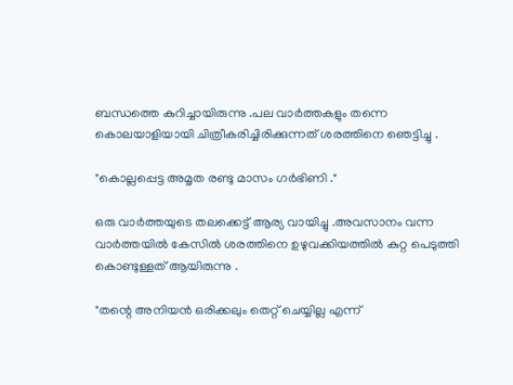ബന്ധത്തെ കുറിച്ചായിരുന്നു .പല വാർത്തകളും തന്നെ കൊലയാളിയായി ചിത്രീകരിച്ചിരിക്കുന്നത് ശരത്തിനെ ഞെട്ടിച്ചു .

"കൊല്ലപ്പെട്ട അമൃത രണ്ടു മാസം ഗർഭിണി ."

ഒരു വാർത്തയുടെ തലക്കെട്ട് ആര്യ വായിച്ചു .അവസാനം വന്ന വാർത്തയിൽ കേസിൽ ശരത്തിനെ ഉഴുവക്കിയത്തിൽ കുറ്റ പെടുത്തി കൊണ്ടുള്ളത് ആയിരുന്നു .

"തന്റെ അനിയൻ ഒരിക്കലും തെറ്റ് ചെയ്യില്ല എന്ന്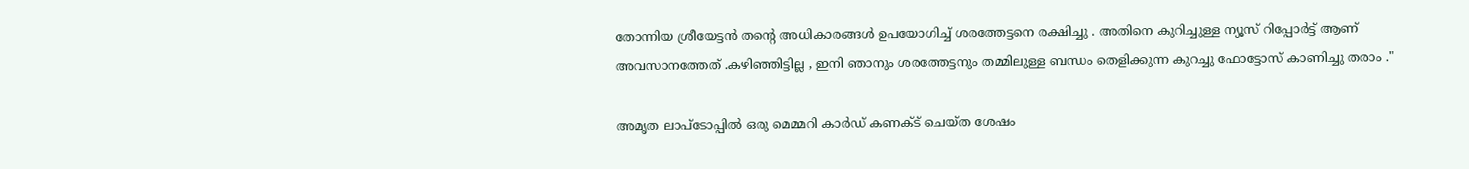തോന്നിയ ശ്രീയേട്ടൻ തന്റെ അധികാരങ്ങൾ ഉപയോഗിച്ച് ശരത്തേട്ടനെ രക്ഷിച്ചു . അതിനെ കുറിച്ചുള്ള ന്യൂസ് റിപ്പോർട്ട് ആണ് അവസാനത്തേത് .കഴിഞ്ഞിട്ടില്ല , ഇനി ഞാനും ശരത്തേട്ടനും തമ്മിലുള്ള ബന്ധം തെളിക്കുന്ന കുറച്ചു ഫോട്ടോസ് കാണിച്ചു തരാം ."

അമൃത ലാപ്‌ടോപ്പിൽ ഒരു മെമ്മറി കാർഡ് കണക്ട് ചെയ്ത ശേഷം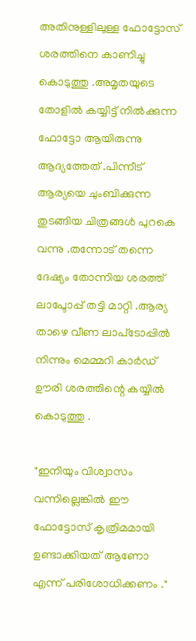അതിനുള്ളിലുള്ള ഫോട്ടോസ് ശരത്തിനെ കാണിച്ചു കൊടുത്തു .അമൃതയുടെ തോളിൽ കയ്യിട്ട് നിൽക്കുന്ന ഫോട്ടോ ആയിരുന്നു ആദ്യത്തേത് .പിന്നീട് ആര്യയെ ചുംബിക്കുന്ന തുടങ്ങിയ ചിത്രങ്ങൾ പുറകെ വന്നു .തന്നോട് തന്നെ ദേഷ്യം തോന്നിയ ശരത്ത് ലാപ്ടോപ്പ് തട്ടി മാറ്റി .ആര്യ താഴെ വീണ ലാപ്‌ടോപ്പിൽ നിന്നും മെമ്മറി കാർഡ് ഊരി ശരത്തിന്റെ കയ്യിൽ കൊടുത്തു .

"ഇനിയും വിശ്വാസം വന്നില്ലെങ്കിൽ ഈ ഫോട്ടോസ് കൃത്രിമമായി ഉണ്ടാക്കിയത് ആണോ എന്ന് പരിശോധിക്കണം ."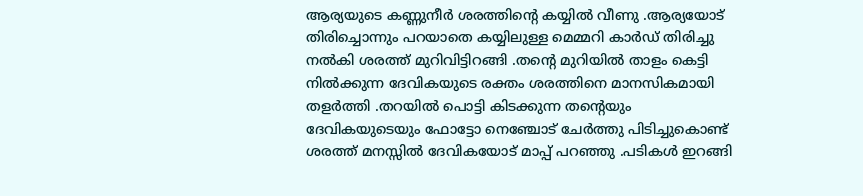ആര്യയുടെ കണ്ണുനീർ ശരത്തിന്റെ കയ്യിൽ വീണു .ആര്യയോട് തിരിച്ചൊന്നും പറയാതെ കയ്യിലുള്ള മെമ്മറി കാർഡ് തിരിച്ചു നൽകി ശരത്ത് മുറിവിട്ടിറങ്ങി .തന്റെ മുറിയിൽ താളം കെട്ടി നിൽക്കുന്ന ദേവികയുടെ രക്തം ശരത്തിനെ മാനസികമായി തളർത്തി .തറയിൽ പൊട്ടി കിടക്കുന്ന തന്റെയും ദേവികയുടെയും ഫോട്ടോ നെഞ്ചോട് ചേർത്തു പിടിച്ചുകൊണ്ട് ശരത്ത് മനസ്സിൽ ദേവികയോട് മാപ്പ് പറഞ്ഞു .പടികൾ ഇറങ്ങി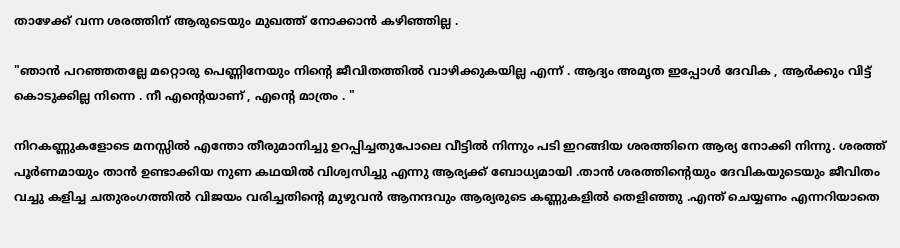താഴേക്ക് വന്ന ശരത്തിന് ആരുടെയും മുഖത്ത് നോക്കാൻ കഴിഞ്ഞില്ല .

"ഞാൻ പറഞ്ഞതല്ലേ മറ്റൊരു പെണ്ണിനേയും നിന്റെ ജീവിതത്തിൽ വാഴിക്കുകയില്ല എന്ന് . ആദ്യം അമൃത ഇപ്പോൾ ദേവിക , ആർക്കും വിട്ട് കൊടുക്കില്ല നിന്നെ . നീ എന്റെയാണ് , എന്റെ മാത്രം . "

നിറകണ്ണുകളോടെ മനസ്സിൽ എന്തോ തീരുമാനിച്ചു ഉറപ്പിച്ചതുപോലെ വീട്ടിൽ നിന്നും പടി ഇറങ്ങിയ ശരത്തിനെ ആര്യ നോക്കി നിന്നു. ശരത്ത് പൂർണമായും താൻ ഉണ്ടാക്കിയ നുണ കഥയിൽ വിശ്വസിച്ചു എന്നു ആര്യക്ക് ബോധ്യമായി .താൻ ശരത്തിന്റെയും ദേവികയുടെയും ജീവിതം വച്ചു കളിച്ച ചതുരംഗത്തിൽ വിജയം വരിച്ചതിന്റെ മുഴുവൻ ആനന്ദവും ആര്യരുടെ കണ്ണുകളിൽ തെളിഞ്ഞു .എന്ത് ചെയ്യണം എന്നറിയാതെ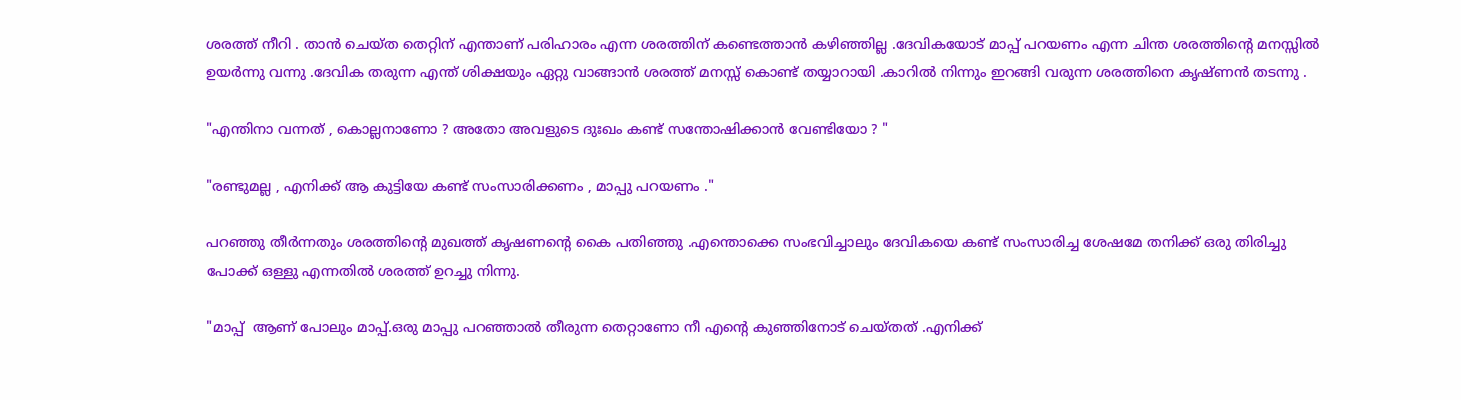ശരത്ത് നീറി . താൻ ചെയ്ത തെറ്റിന് എന്താണ് പരിഹാരം എന്ന ശരത്തിന് കണ്ടെത്താൻ കഴിഞ്ഞില്ല .ദേവികയോട് മാപ്പ് പറയണം എന്ന ചിന്ത ശരത്തിന്റെ മനസ്സിൽ ഉയർന്നു വന്നു .ദേവിക തരുന്ന എന്ത് ശിക്ഷയും ഏറ്റു വാങ്ങാൻ ശരത്ത് മനസ്സ് കൊണ്ട് തയ്യാറായി .കാറിൽ നിന്നും ഇറങ്ങി വരുന്ന ശരത്തിനെ കൃഷ്ണൻ തടന്നു .

"എന്തിനാ വന്നത് , കൊല്ലനാണോ ? അതോ അവളുടെ ദുഃഖം കണ്ട് സന്തോഷിക്കാൻ വേണ്ടിയോ ? "

"രണ്ടുമല്ല , എനിക്ക് ആ കുട്ടിയേ കണ്ട് സംസാരിക്കണം , മാപ്പു പറയണം ."

പറഞ്ഞു തീർന്നതും ശരത്തിന്റെ മുഖത്ത് കൃഷണന്റെ കൈ പതിഞ്ഞു .എന്തൊക്കെ സംഭവിച്ചാലും ദേവികയെ കണ്ട് സംസാരിച്ച ശേഷമേ തനിക്ക് ഒരു തിരിച്ചു പോക്ക് ഒള്ളു എന്നതിൽ ശരത്ത് ഉറച്ചു നിന്നു.

"മാപ്പ്  ആണ് പോലും മാപ്പ്.ഒരു മാപ്പു പറഞ്ഞാൽ തീരുന്ന തെറ്റാണോ നീ എന്റെ കുഞ്ഞിനോട് ചെയ്തത് .എനിക്ക്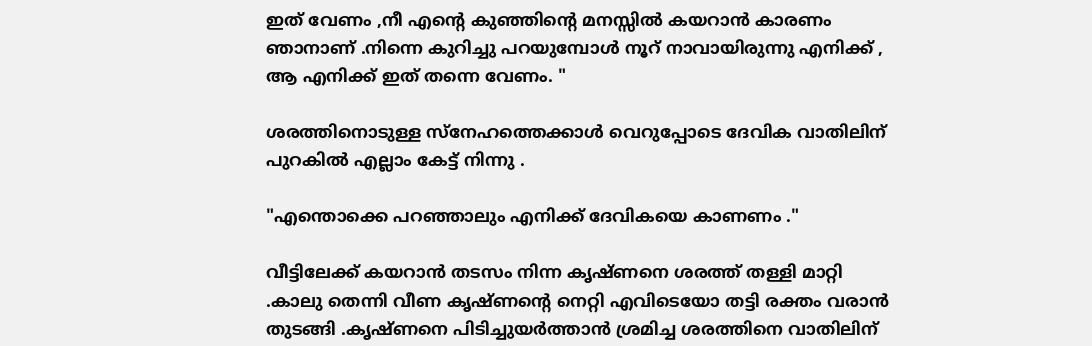ഇത് വേണം ,നീ എന്റെ കുഞ്ഞിന്റെ മനസ്സിൽ കയറാൻ കാരണം ഞാനാണ് .നിന്നെ കുറിച്ചു പറയുമ്പോൾ നൂറ് നാവായിരുന്നു എനിക്ക് , ആ എനിക്ക് ഇത് തന്നെ വേണം. "

ശരത്തിനൊടുള്ള സ്നേഹത്തെക്കാൾ വെറുപ്പോടെ ദേവിക വാതിലിന് പുറകിൽ എല്ലാം കേട്ട് നിന്നു .

"എന്തൊക്കെ പറഞ്ഞാലും എനിക്ക് ദേവികയെ കാണണം ."

വീട്ടിലേക്ക് കയറാൻ തടസം നിന്ന കൃഷ്ണനെ ശരത്ത് തള്ളി മാറ്റി .കാലു തെന്നി വീണ കൃഷ്ണന്റെ നെറ്റി എവിടെയോ തട്ടി രക്തം വരാൻ തുടങ്ങി .കൃഷ്ണനെ പിടിച്ചുയർത്താൻ ശ്രമിച്ച ശരത്തിനെ വാതിലിന്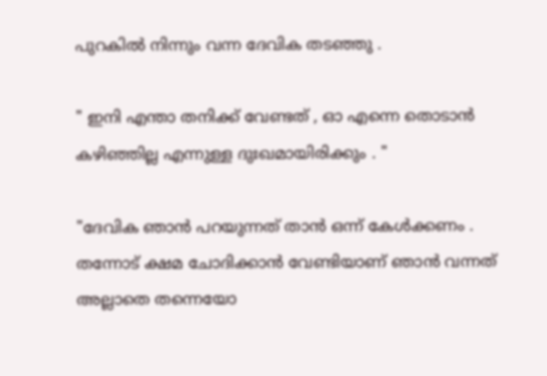പുറകിൽ നിന്നും വന്ന ദേവിക തടഞ്ഞു .

" ഇനി എന്താ തനിക്ക് വേണ്ടത് , ഓ എന്നെ തൊടാൻ കഴിഞ്ഞില്ല എന്നുള്ള ദുഃഖമായിരിക്കും . "

"ദേവിക ഞാൻ പറയുന്നത് താൻ ഒന്ന് കേൾക്കണം . തന്നോട് ക്ഷമ ചോദിക്കാൻ വേണ്ടിയാണ് ഞാൻ വന്നത് അല്ലാതെ തന്നെയോ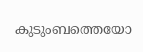കുടുംബത്തെയോ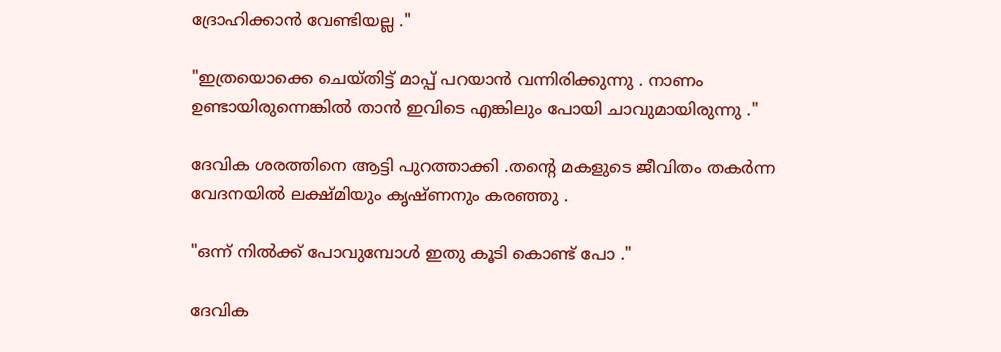ദ്രോഹിക്കാൻ വേണ്ടിയല്ല ."

"ഇത്രയൊക്കെ ചെയ്തിട്ട് മാപ്പ് പറയാൻ വന്നിരിക്കുന്നു . നാണം ഉണ്ടായിരുന്നെങ്കിൽ താൻ ഇവിടെ എങ്കിലും പോയി ചാവുമായിരുന്നു ."

ദേവിക ശരത്തിനെ ആട്ടി പുറത്താക്കി .തന്റെ മകളുടെ ജീവിതം തകർന്ന വേദനയിൽ ലക്ഷ്മിയും കൃഷ്‌ണനും കരഞ്ഞു .

"ഒന്ന് നിൽക്ക് പോവുമ്പോൾ ഇതു കൂടി കൊണ്ട് പോ ."

ദേവിക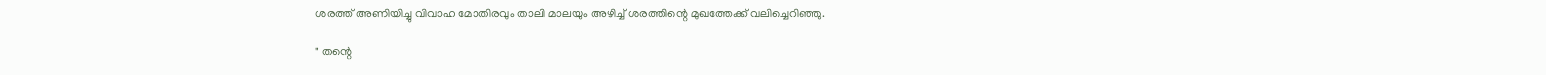ശരത്ത് അണിയിച്ചു വിവാഹ മോതിരവും താലി മാലയും അഴിച്ച് ശരത്തിന്റെ മുഖത്തേക്ക് വലിച്ചെറിഞ്ഞു.

" തന്റെ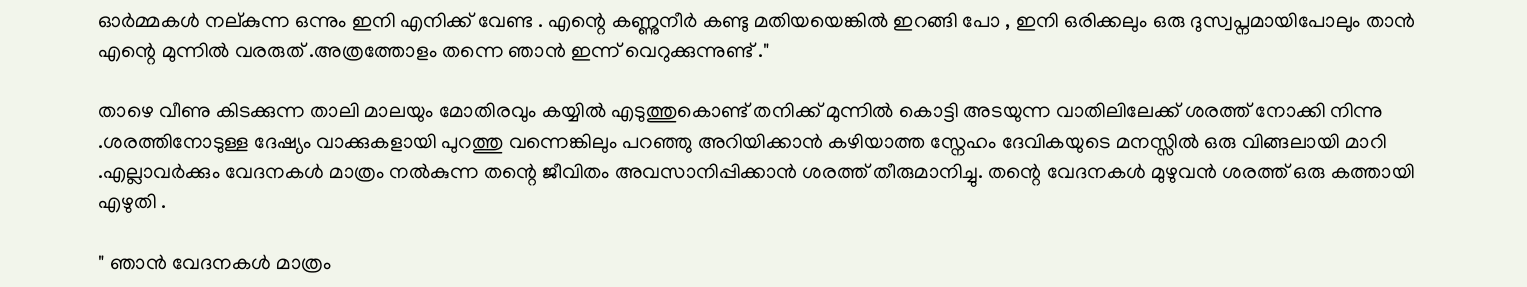ഓർമ്മകൾ നല്കുന്ന ഒന്നും ഇനി എനിക്ക് വേണ്ട . എന്റെ കണ്ണുനീർ കണ്ടു മതിയയെങ്കിൽ ഇറങ്ങി പോ , ഇനി ഒരിക്കലും ഒരു ദുസ്വപ്നമായിപോലും താൻ  എന്റെ മുന്നിൽ വരരുത് .അത്രത്തോളം തന്നെ ഞാൻ ഇന്ന് വെറുക്കുന്നുണ്ട് ."

താഴെ വീണു കിടക്കുന്ന താലി മാലയും മോതിരവും കയ്യിൽ എടുത്തുകൊണ്ട് തനിക്ക് മുന്നിൽ കൊട്ടി അടയുന്ന വാതിലിലേക്ക് ശരത്ത് നോക്കി നിന്നു .ശരത്തിനോടുള്ള ദേഷ്യം വാക്കുകളായി പുറത്തു വന്നെങ്കിലും പറഞ്ഞു അറിയിക്കാൻ കഴിയാത്ത സ്നേഹം ദേവികയുടെ മനസ്സിൽ ഒരു വിങ്ങലായി മാറി .എല്ലാവർക്കും വേദനകൾ മാത്രം നൽകുന്ന തന്റെ ജീവിതം അവസാനിപ്പിക്കാൻ ശരത്ത് തീരുമാനിച്ചു. തന്റെ വേദനകൾ മുഴുവൻ ശരത്ത് ഒരു കത്തായി എഴുതി .

" ഞാൻ വേദനകൾ മാത്രം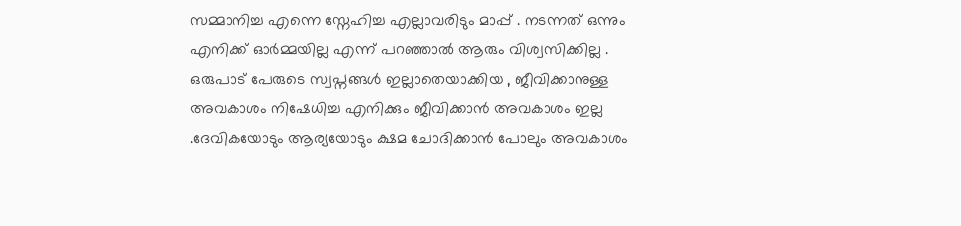സമ്മാനിച്ച എന്നെ സ്നേഹിച്ച എല്ലാവരിടും മാപ്പ് . നടന്നത് ഒന്നും എനിക്ക് ഓർമ്മയില്ല എന്ന് പറഞ്ഞാൽ ആരും വിശ്വസിക്കില്ല . ഒരുപാട് പേരുടെ സ്വപ്നങ്ങൾ ഇല്ലാതെയാക്കിയ , ജീവിക്കാനുള്ള അവകാശം നിഷേധിച്ച എനിക്കും ജീവിക്കാൻ അവകാശം ഇല്ല .ദേവികയോടും ആര്യയോടും ക്ഷമ ചോദിക്കാൻ പോലും അവകാശം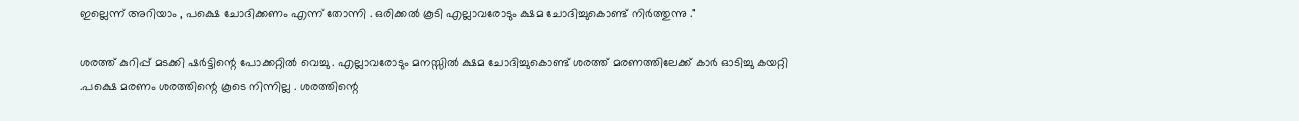ഇല്ലെന്ന് അറിയാം , പക്ഷെ ചോദിക്കണം എന്ന് തോന്നി . ഒരിക്കൽ കൂടി എല്ലാവരോടും ക്ഷമ ചോദിച്ചുകൊണ്ട് നിർത്തുന്നു ."

ശരത്ത് കുറിപ്പ് മടക്കി ഷർട്ടിന്റെ പോക്കറ്റിൽ വെച്ചു . എല്ലാവരോടും മനസ്സിൽ ക്ഷമ ചോദിച്ചുകൊണ്ട് ശരത്ത് മരണത്തിലേക്ക് കാർ ഓടിച്ചു കയറ്റി .പക്ഷെ മരണം ശരത്തിന്റെ കൂടെ നിന്നില്ല . ശരത്തിന്റെ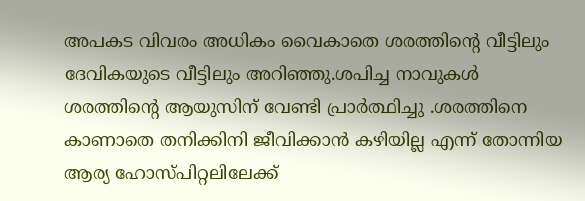അപകട വിവരം അധികം വൈകാതെ ശരത്തിന്റെ വീട്ടിലും ദേവികയുടെ വീട്ടിലും അറിഞ്ഞു.ശപിച്ച നാവുകൾ ശരത്തിന്റെ ആയുസിന് വേണ്ടി പ്രാർത്ഥിച്ചു .ശരത്തിനെ കാണാതെ തനിക്കിനി ജീവിക്കാൻ കഴിയില്ല എന്ന് തോന്നിയ ആര്യ ഹോസ്പിറ്റലിലേക്ക്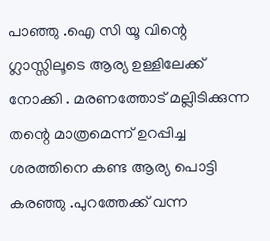പാഞ്ഞു .ഐ സി യൂ വിന്റെ ഗ്ലാസ്സിലൂടെ ആര്യ ഉള്ളിലേക്ക് നോക്കി . മരണത്തോട് മല്ലിടിക്കുന്ന തന്റെ മാത്രമെന്ന് ഉറപ്പിച്ച ശരത്തിനെ കണ്ട ആര്യ പൊട്ടി കരഞ്ഞു .പുറത്തേക്ക് വന്ന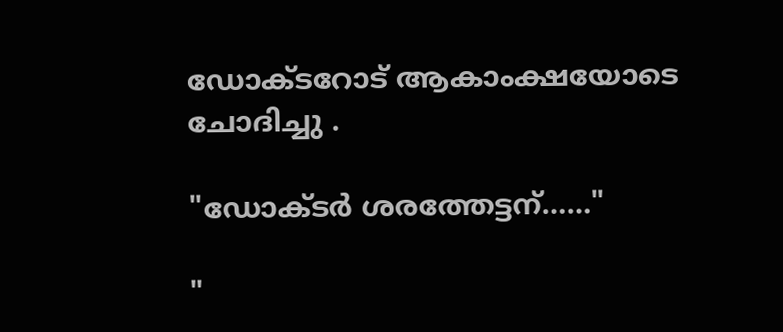ഡോക്ടറോട് ആകാംക്ഷയോടെ ചോദിച്ചു .

"ഡോക്ടർ ശരത്തേട്ടന്……"

"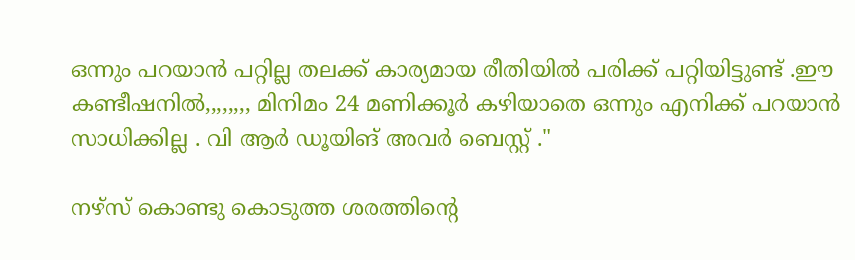ഒന്നും പറയാൻ പറ്റില്ല തലക്ക് കാര്യമായ രീതിയിൽ പരിക്ക് പറ്റിയിട്ടുണ്ട് .ഈ കണ്ടീഷനിൽ,,,,,,,, മിനിമം 24 മണിക്കൂർ കഴിയാതെ ഒന്നും എനിക്ക് പറയാൻ സാധിക്കില്ല . വി ആർ ഡൂയിങ് അവർ ബെസ്റ്റ് ."

നഴ്സ് കൊണ്ടു കൊടുത്ത ശരത്തിന്റെ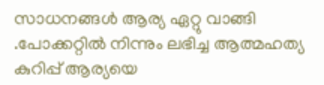സാധനങ്ങൾ ആര്യ ഏറ്റു വാങ്ങി .പോക്കറ്റിൽ നിന്നും ലഭിച്ച ആത്മഹത്യ കുറിപ്പ് ആര്യയെ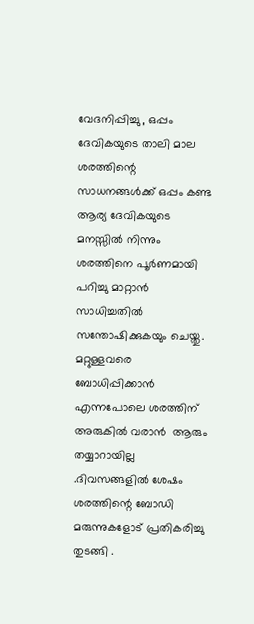വേദനിപ്പിച്ചു , ഒപ്പം ദേവികയുടെ താലി മാല ശരത്തിന്റെ സാധനങ്ങൾക്ക് ഒപ്പം കണ്ട ആര്യ ദേവികയുടെ മനസ്സിൽ നിന്നും ശരത്തിനെ പൂർണമായി പറിച്ചു മാറ്റാൻ സാധിച്ചതിൽ സന്തോഷിക്കുകയും ചെയ്തു.  മറ്റുള്ളവരെ ബോധിപ്പിക്കാൻ എന്നപോലെ ശരത്തിന് അരുകിൽ വരാൻ  ആരും തയ്യാറായില്ല .ദിവസങ്ങളിൽ ശേഷം ശരത്തിന്റെ ബോഡി മരുന്നുകളോട് പ്രതികരിച്ചു തുടങ്ങി .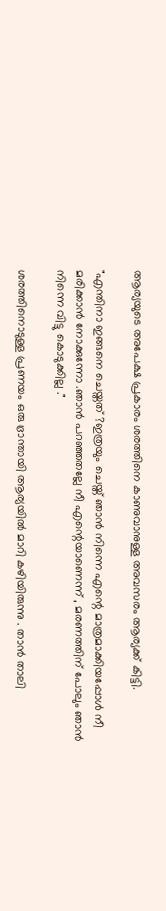ആര്യയുടെ അപേക്ഷ പ്രകാരം ശരത്തിനെ കാണുവാനുള്ള അവസരം ആര്യക്ക് കിട്ടി.

"എന്തിനാ ഇങ്ങനെ ചെയ്തത് ?ഇത്രയും ചെയ്ത് ഞാൻ നിന്നെ എന്റെ മാത്രമാക്കിയപ്പോൾ നീ മരിക്കാൻ നോക്കുന്നോ .ഞാൻ പറഞ്ഞതല്ലേ നീ എന്റെയാണെന്ന് , മരണത്തിന് പോലും ഞാൻ നിന്നെ വിട്ടു കൊടുക്കില്ല ."

ശരത്തിനൊടുള്ള പ്രണയം ഒരു ഭ്രാന്തായി ആര്യയിൽ മാറി കഴിയിരുന്നു . താൻ താലി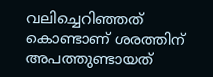വലിച്ചെറിഞ്ഞത് കൊണ്ടാണ് ശരത്തിന് അപത്തുണ്ടായത്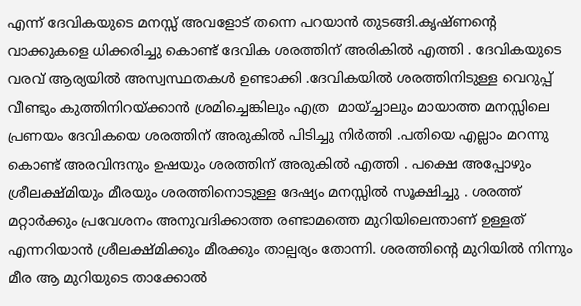എന്ന് ദേവികയുടെ മനസ്സ് അവളോട് തന്നെ പറയാൻ തുടങ്ങി.കൃഷ്ണന്റെ വാക്കുകളെ ധിക്കരിച്ചു കൊണ്ട് ദേവിക ശരത്തിന് അരികിൽ എത്തി . ദേവികയുടെ വരവ് ആര്യയിൽ അസ്വസ്ഥതകൾ ഉണ്ടാക്കി .ദേവികയിൽ ശരത്തിനിടുള്ള വെറുപ്പ് വീണ്ടും കുത്തിനിറയ്ക്കാൻ ശ്രമിച്ചെങ്കിലും എത്ര  മായ്ച്ചാലും മായാത്ത മനസ്സിലെ പ്രണയം ദേവികയെ ശരത്തിന് അരുകിൽ പിടിച്ചു നിർത്തി .പതിയെ എല്ലാം മറന്നു കൊണ്ട് അരവിന്ദനും ഉഷയും ശരത്തിന് അരുകിൽ എത്തി . പക്ഷെ അപ്പോഴും ശ്രീലക്ഷ്മിയും മീരയും ശരത്തിനൊടുള്ള ദേഷ്യം മനസ്സിൽ സൂക്ഷിച്ചു . ശരത്ത് മറ്റാർക്കും പ്രവേശനം അനുവദിക്കാത്ത രണ്ടാമത്തെ മുറിയിലെന്താണ് ഉള്ളത് എന്നറിയാൻ ശ്രീലക്ഷ്മിക്കും മീരക്കും താല്പര്യം തോന്നി. ശരത്തിന്റെ മുറിയിൽ നിന്നും മീര ആ മുറിയുടെ താക്കോൽ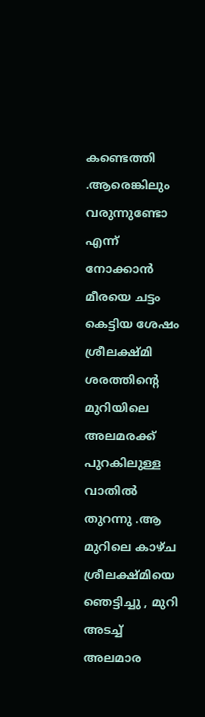കണ്ടെത്തി .ആരെങ്കിലും വരുന്നുണ്ടോ എന്ന് നോക്കാൻ മീരയെ ചട്ടം കെട്ടിയ ശേഷം ശ്രീലക്ഷ്മി ശരത്തിന്റെ മുറിയിലെ അലമരക്ക് പുറകിലുള്ള വാതിൽ തുറന്നു .ആ മുറിലെ കാഴ്ച ശ്രീലക്ഷ്മിയെ ഞെട്ടിച്ചു , മുറി അടച്ച് അലമാര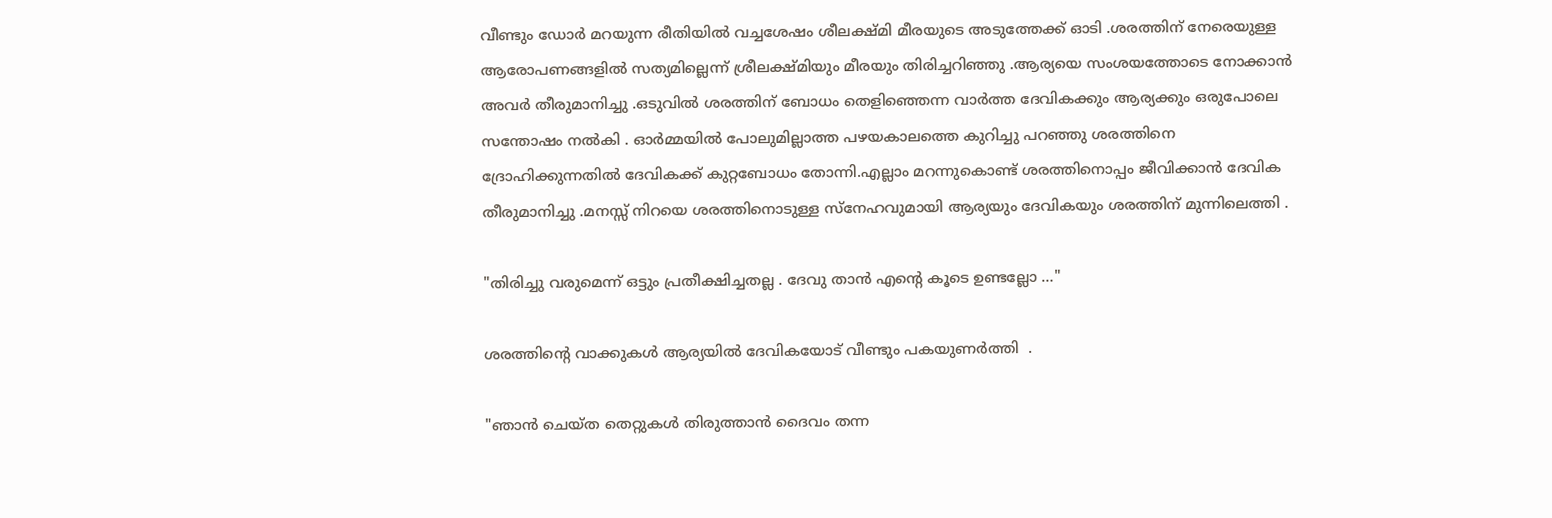വീണ്ടും ഡോർ മറയുന്ന രീതിയിൽ വച്ചശേഷം ശീലക്ഷ്മി മീരയുടെ അടുത്തേക്ക് ഓടി .ശരത്തിന് നേരെയുള്ള ആരോപണങ്ങളിൽ സത്യമില്ലെന്ന് ശ്രീലക്ഷ്മിയും മീരയും തിരിച്ചറിഞ്ഞു .ആര്യയെ സംശയത്തോടെ നോക്കാൻ അവർ തീരുമാനിച്ചു .ഒടുവിൽ ശരത്തിന് ബോധം തെളിഞ്ഞെന്ന വാർത്ത ദേവികക്കും ആര്യക്കും ഒരുപോലെ സന്തോഷം നൽകി . ഓർമ്മയിൽ പോലുമില്ലാത്ത പഴയകാലത്തെ കുറിച്ചു പറഞ്ഞു ശരത്തിനെ ദ്രോഹിക്കുന്നതിൽ ദേവികക്ക് കുറ്റബോധം തോന്നി.എല്ലാം മറന്നുകൊണ്ട് ശരത്തിനൊപ്പം ജീവിക്കാൻ ദേവിക തീരുമാനിച്ചു .മനസ്സ് നിറയെ ശരത്തിനൊടുള്ള സ്നേഹവുമായി ആര്യയും ദേവികയും ശരത്തിന് മുന്നിലെത്തി .

"തിരിച്ചു വരുമെന്ന് ഒട്ടും പ്രതീക്ഷിച്ചതല്ല . ദേവു താൻ എന്റെ കൂടെ ഉണ്ടല്ലോ …"

ശരത്തിന്റെ വാക്കുകൾ ആര്യയിൽ ദേവികയോട് വീണ്ടും പകയുണർത്തി  .

"ഞാൻ ചെയ്ത തെറ്റുകൾ തിരുത്താൻ ദൈവം തന്ന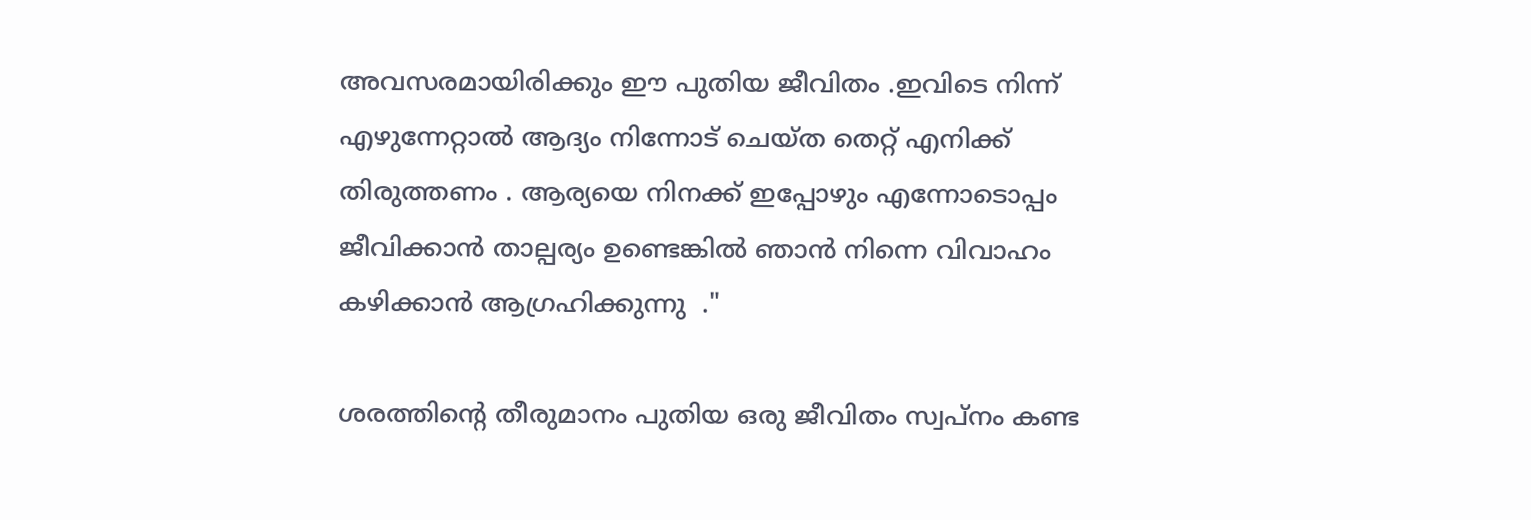അവസരമായിരിക്കും ഈ പുതിയ ജീവിതം .ഇവിടെ നിന്ന് എഴുന്നേറ്റാൽ ആദ്യം നിന്നോട് ചെയ്ത തെറ്റ് എനിക്ക് തിരുത്തണം . ആര്യയെ നിനക്ക് ഇപ്പോഴും എന്നോടൊപ്പം ജീവിക്കാൻ താല്പര്യം ഉണ്ടെങ്കിൽ ഞാൻ നിന്നെ വിവാഹം കഴിക്കാൻ ആഗ്രഹിക്കുന്നു  ."

ശരത്തിന്റെ തീരുമാനം പുതിയ ഒരു ജീവിതം സ്വപ്നം കണ്ട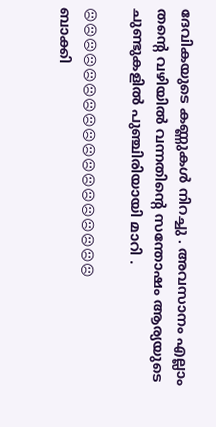ദേവികയുടെ കണ്ണുകൾ നിറച്ചു . അവസാനം എല്ലാം തന്റെ വഴിയിൽ വന്നതിന്റെ സന്തോഷം ആര്യയുടെ ചുണ്ടുകളിൽ പുഞ്ചിരിയായി മാറി .

☹☹☹☹☹☹☹☹☹☹☹☹☹☹☹☹☹☹
ബാക്കി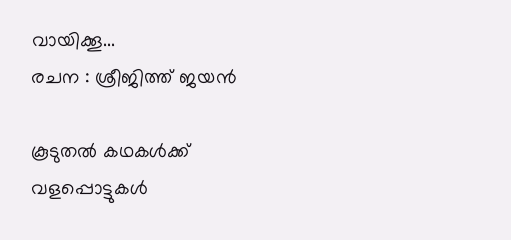വായിക്കൂ...
രചന : ശ്രീജിത്ത് ജയൻ

കൂടുതൽ കഥകൾക്ക് വളപ്പൊട്ടുകൾ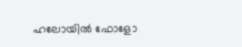ഹലോയിൽ ഫോളോ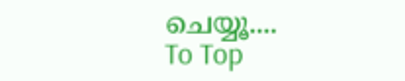ചെയ്യൂ....
To Top